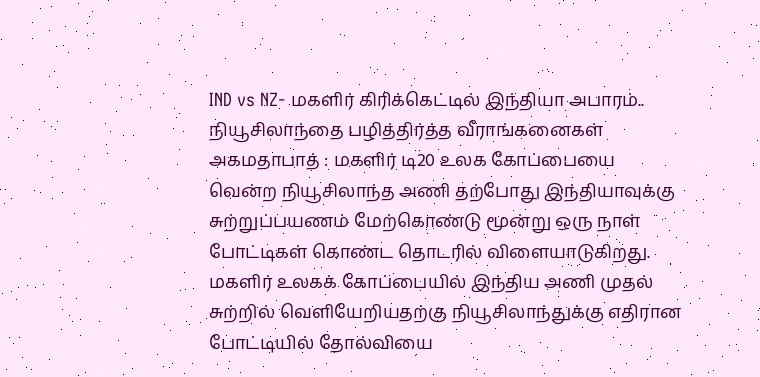IND vs NZ- மகளிர் கிரிக்கெட்டில் இந்தியா அபாரம்.. நியூசிலாந்தை பழித்திர்த்த வீராங்கனைகள்
அகமதாபாத் : மகளிர் டி20 உலக கோப்பையை வென்ற நியூசிலாந்த அணி தற்போது இந்தியாவுக்கு சுற்றுப்பயணம் மேற்கொண்டு மூன்று ஒரு நாள் போட்டிகள் கொண்ட தொடரில் விளையாடுகிறது. மகளிர் உலகக் கோப்பையில் இந்திய அணி முதல் சுற்றில் வெளியேறியதற்கு நியூசிலாந்துக்கு எதிரான போட்டியில் தோல்வியை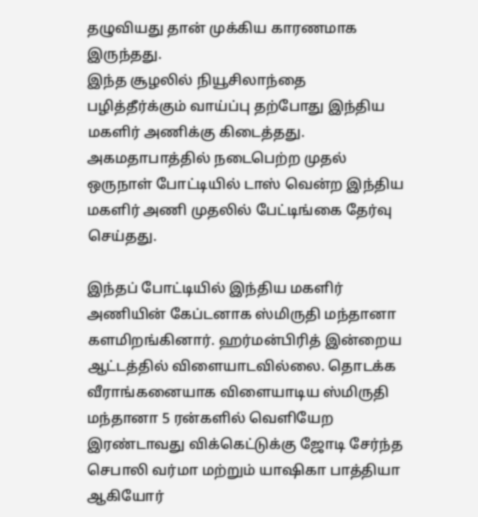தழுவியது தான் முக்கிய காரணமாக இருந்தது.
இந்த சூழலில் நியூசிலாந்தை பழித்தீர்க்கும் வாய்ப்பு தற்போது இந்திய மகளிர் அணிக்கு கிடைத்தது. அகமதாபாத்தில் நடைபெற்ற முதல் ஒருநாள் போட்டியில் டாஸ் வென்ற இந்திய மகளிர் அணி முதலில் பேட்டிங்கை தேர்வு செய்தது.

இந்தப் போட்டியில் இந்திய மகளிர் அணியின் கேப்டனாக ஸ்மிருதி மந்தானா களமிறங்கினார். ஹர்மன்பிரித் இன்றைய ஆட்டத்தில் விளையாடவில்லை. தொடக்க வீராங்கனையாக விளையாடிய ஸ்மிருதி மந்தானா 5 ரன்களில் வெளியேற இரண்டாவது விக்கெட்டுக்கு ஜோடி சேர்ந்த செபாலி வர்மா மற்றும் யாஷிகா பாத்தியா ஆகியோர்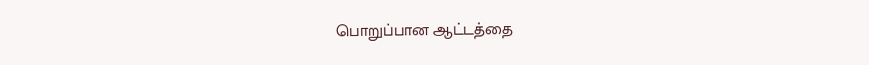பொறுப்பான ஆட்டத்தை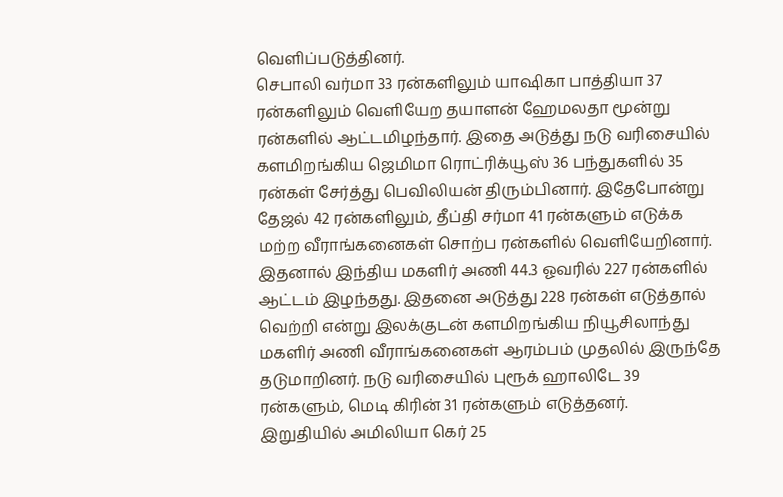வெளிப்படுத்தினர்.
செபாலி வர்மா 33 ரன்களிலும் யாஷிகா பாத்தியா 37 ரன்களிலும் வெளியேற தயாளன் ஹேமலதா மூன்று ரன்களில் ஆட்டமிழந்தார். இதை அடுத்து நடு வரிசையில் களமிறங்கிய ஜெமிமா ரொட்ரிக்யூஸ் 36 பந்துகளில் 35 ரன்கள் சேர்த்து பெவிலியன் திரும்பினார். இதேபோன்று தேஜல் 42 ரன்களிலும், தீப்தி சர்மா 41 ரன்களும் எடுக்க மற்ற வீராங்கனைகள் சொற்ப ரன்களில் வெளியேறினார்.
இதனால் இந்திய மகளிர் அணி 44.3 ஓவரில் 227 ரன்களில் ஆட்டம் இழந்தது. இதனை அடுத்து 228 ரன்கள் எடுத்தால் வெற்றி என்று இலக்குடன் களமிறங்கிய நியூசிலாந்து மகளிர் அணி வீராங்கனைகள் ஆரம்பம் முதலில் இருந்தே தடுமாறினர். நடு வரிசையில் புரூக் ஹாலிடே 39 ரன்களும், மெடி கிரின் 31 ரன்களும் எடுத்தனர்.
இறுதியில் அமிலியா கெர் 25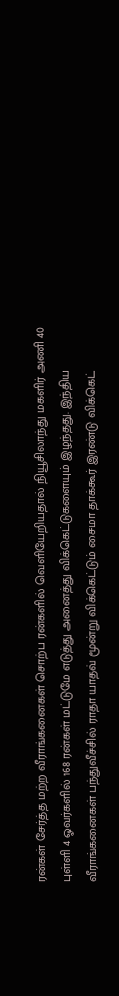ரன்கள் சேர்த்த மற்ற வீராங்கனைகள் சொற்ப ரன்களில் வெளியேறியதால் நியூசிலாந்து மகளிர் அணி 40 புள்ளி 4 ஓவர்களில் 168 ரன்கள் மட்டுமே எடுத்து அனைத்து விக்கெட்டுகளையும் இழந்தது. இந்திய வீராங்கனைகள் பந்துவீச்சில் ராதா யாதவ் மூன்று விக்கெட்டும் சைமா தாக்கூர் இரண்டு விக்கெட்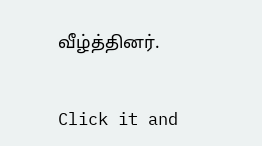வீழ்த்தினர்.


Click it and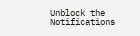Unblock the Notifications